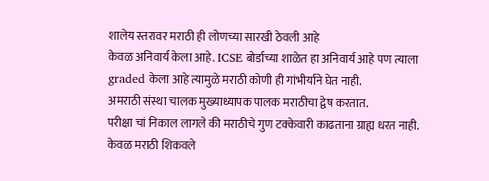शालेय स्तरावर मराठी ही लोणच्या सारखी ठेवली आहे
केवळ अनिवार्य केला आहे. ICSE बोर्डाच्या शाळेत हा अनिवार्य आहे पण त्याला graded केला आहे त्यामुळे मराठी कोणी ही गांभीर्याने घेत नाही.
अमराठी संस्था चालक मुख्याध्यापक पालक मराठीचा द्वेष करतात.
परीक्षा चां निकाल लागले की मराठीचे गुण टक्केवारी काढताना ग्राह्य धरत नाही.
केवळ मराठी शिकवले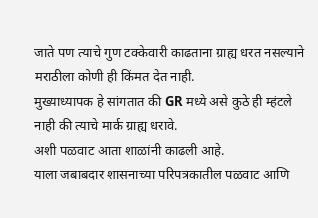जाते पण त्याचे गुण टक्केवारी काढताना ग्राह्य धरत नसल्याने मराठीला कोणी ही किंमत देत नाही.
मुख्याध्यापक हे सांगतात की GR मध्ये असे कुठे ही म्हंटले नाही की त्याचे मार्क ग्राह्य धरावे.
अशी पळवाट आता शाळांनी काढली आहे.
याला जबाबदार शासनाच्या परिपत्रकातील पळवाट आणि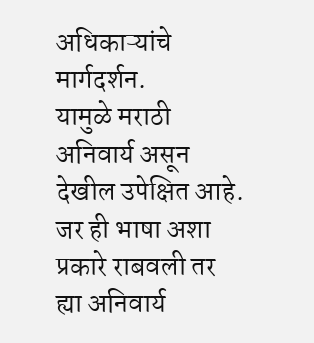अधिकाऱ्यांचे मार्गदर्शन.
यामुळे मराठी अनिवार्य असून देखील उपेक्षित आहे.
जर ही भाषा अशा प्रकारे राबवली तर ह्या अनिवार्य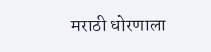मराठी धोरणाला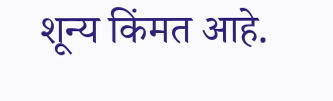शून्य किंमत आहे.